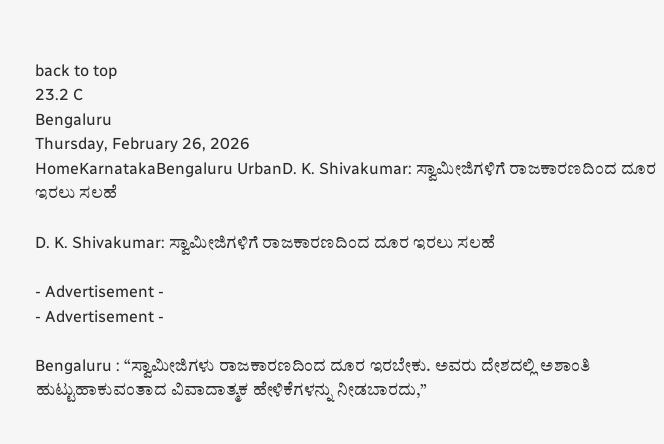back to top
23.2 C
Bengaluru
Thursday, February 26, 2026
HomeKarnatakaBengaluru UrbanD. K. Shivakumar: ಸ್ವಾಮೀಜಿಗಳಿಗೆ ರಾಜಕಾರಣದಿಂದ ದೂರ ಇರಲು ಸಲಹೆ

D. K. Shivakumar: ಸ್ವಾಮೀಜಿಗಳಿಗೆ ರಾಜಕಾರಣದಿಂದ ದೂರ ಇರಲು ಸಲಹೆ

- Advertisement -
- Advertisement -

Bengaluru : “ಸ್ವಾಮೀಜಿಗಳು ರಾಜಕಾರಣದಿಂದ ದೂರ ಇರಬೇಕು. ಅವರು ದೇಶದಲ್ಲಿ ಅಶಾಂತಿ ಹುಟ್ಟುಹಾಕುವಂತಾದ ವಿವಾದಾತ್ಮಕ ಹೇಳಿಕೆಗಳನ್ನು ನೀಡಬಾರದು,”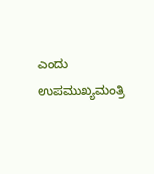ಎಂದು ಉಪಮುಖ್ಯಮಂತ್ರಿ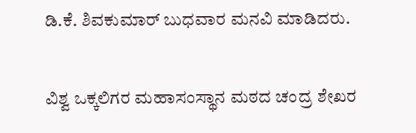ಡಿ.ಕೆ. ಶಿವಕುಮಾರ್ ಬುಧವಾರ ಮನವಿ ಮಾಡಿದರು.

ವಿಶ್ವ ಒಕ್ಕಲಿಗರ ಮಹಾಸಂಸ್ಥಾನ ಮಠದ ಚಂದ್ರ ಶೇಖರ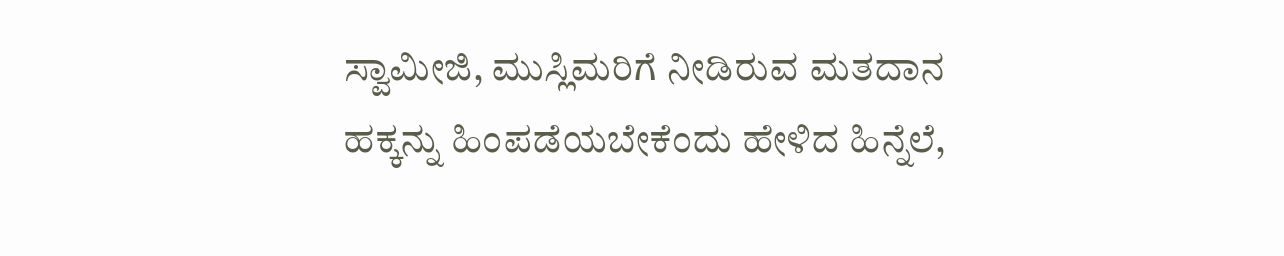ಸ್ವಾಮೀಜಿ, ಮುಸ್ಲಿಮರಿಗೆ ನೀಡಿರುವ ಮತದಾನ ಹಕ್ಕನ್ನು ಹಿಂಪಡೆಯಬೇಕೆಂದು ಹೇಳಿದ ಹಿನ್ನೆಲೆ,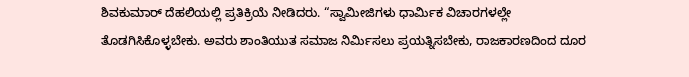ಶಿವಕುಮಾರ್ ದೆಹಲಿಯಲ್ಲಿ ಪ್ರತಿಕ್ರಿಯೆ ನೀಡಿದರು. “ಸ್ವಾಮೀಜಿಗಳು ಧಾರ್ಮಿಕ ವಿಚಾರಗಳಲ್ಲೇ ತೊಡಗಿಸಿಕೊಳ್ಳಬೇಕು. ಅವರು ಶಾಂತಿಯುತ ಸಮಾಜ ನಿರ್ಮಿಸಲು ಪ್ರಯತ್ನಿಸಬೇಕು, ರಾಜಕಾರಣದಿಂದ ದೂರ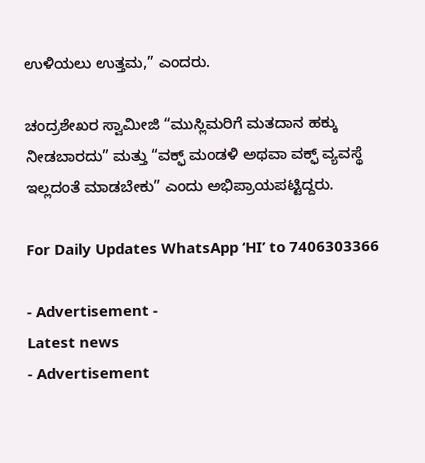ಉಳಿಯಲು ಉತ್ತಮ,” ಎಂದರು.

ಚಂದ್ರಶೇಖರ ಸ್ವಾಮೀಜಿ “ಮುಸ್ಲಿಮರಿಗೆ ಮತದಾನ ಹಕ್ಕು ನೀಡಬಾರದು” ಮತ್ತು “ವಕ್ಫ್ ಮಂಡಳಿ ಅಥವಾ ವಕ್ಫ್ ವ್ಯವಸ್ಥೆ ಇಲ್ಲದಂತೆ ಮಾಡಬೇಕು” ಎಂದು ಅಭಿಪ್ರಾಯಪಟ್ಟಿದ್ದರು.

For Daily Updates WhatsApp ‘HI’ to 7406303366

- Advertisement -
Latest news
- Advertisement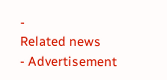-
Related news
- Advertisement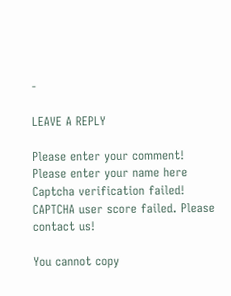-

LEAVE A REPLY

Please enter your comment!
Please enter your name here
Captcha verification failed!
CAPTCHA user score failed. Please contact us!

You cannot copy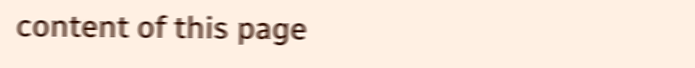content of this page